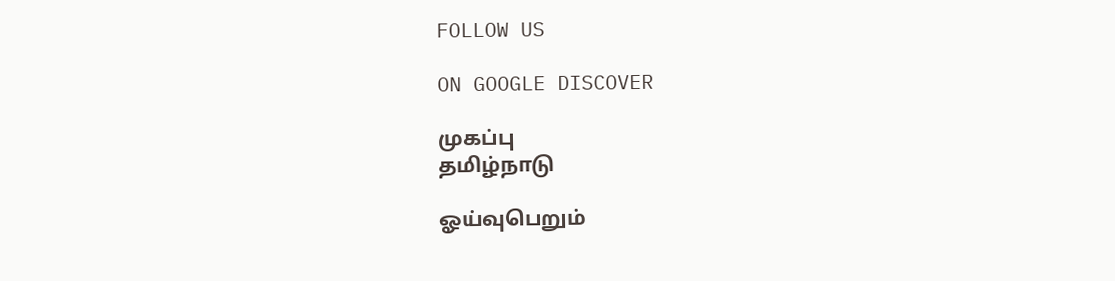FOLLOW US

ON GOOGLE DISCOVER

முகப்பு
தமிழ்நாடு

ஓய்வுபெறும்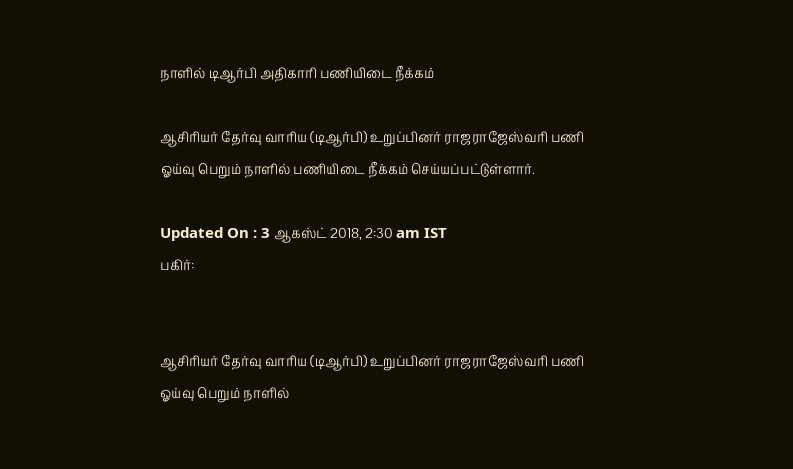நாளில் டிஆர்பி அதிகாரி பணியிடை நீக்கம்

ஆசிரியர் தேர்வு வாரிய (டிஆர்பி) உறுப்பினர் ராஜராஜேஸ்வரி பணி ஓய்வு பெறும் நாளில் பணியிடை நீக்கம் செய்யப்பட்டுள்ளார்.

Updated On : 3 ஆகஸ்ட் 2018, 2:30 am IST
பகிர்:


ஆசிரியர் தேர்வு வாரிய (டிஆர்பி) உறுப்பினர் ராஜராஜேஸ்வரி பணி ஓய்வு பெறும் நாளில்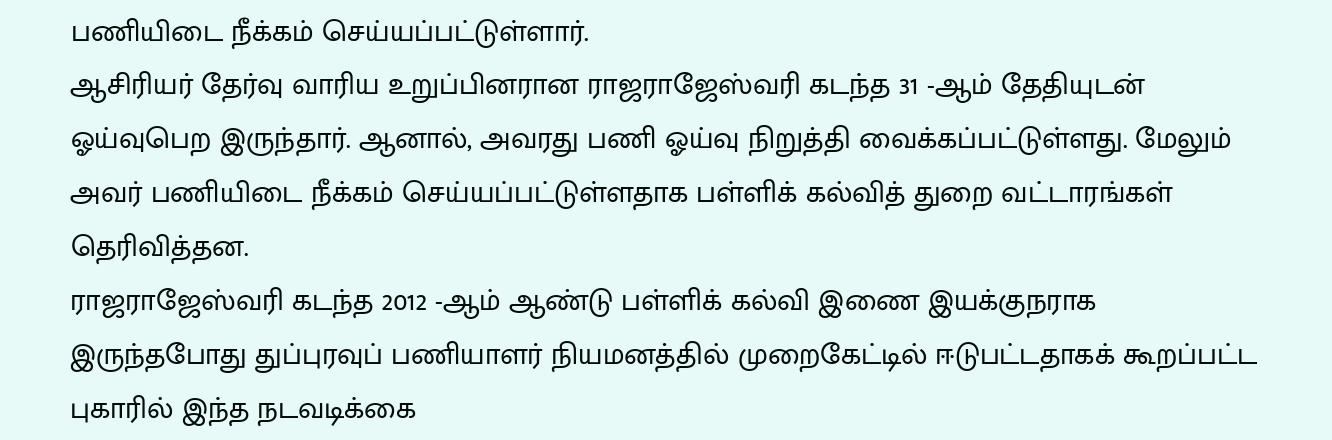பணியிடை நீக்கம் செய்யப்பட்டுள்ளார்.
ஆசிரியர் தேர்வு வாரிய உறுப்பினரான ராஜராஜேஸ்வரி கடந்த 31 -ஆம் தேதியுடன் ஓய்வுபெற இருந்தார். ஆனால், அவரது பணி ஓய்வு நிறுத்தி வைக்கப்பட்டுள்ளது. மேலும் அவர் பணியிடை நீக்கம் செய்யப்பட்டுள்ளதாக பள்ளிக் கல்வித் துறை வட்டாரங்கள் தெரிவித்தன.
ராஜராஜேஸ்வரி கடந்த 2012 -ஆம் ஆண்டு பள்ளிக் கல்வி இணை இயக்குநராக இருந்தபோது துப்புரவுப் பணியாளர் நியமனத்தில் முறைகேட்டில் ஈடுபட்டதாகக் கூறப்பட்ட புகாரில் இந்த நடவடிக்கை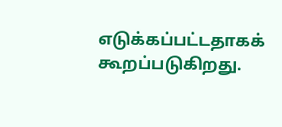எடுக்கப்பட்டதாகக் கூறப்படுகிறது.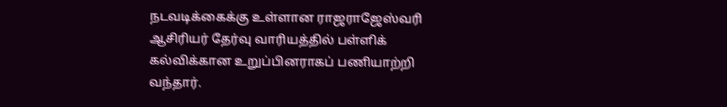நடவடிக்கைக்கு உள்ளான ராஜராஜேஸ்வரி ஆசிரியர் தேர்வு வாரியத்தில் பள்ளிக் கல்விக்கான உறுப்பினராகப் பணியாற்றி வந்தார்.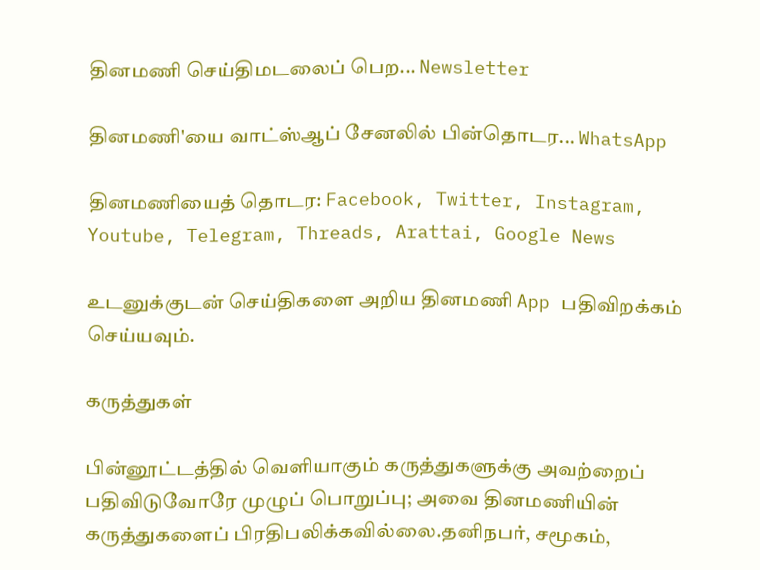தினமணி செய்திமடலைப் பெற... Newsletter

தினமணி'யை வாட்ஸ்ஆப் சேனலில் பின்தொடர... WhatsApp

தினமணியைத் தொடர: Facebook, Twitter, Instagram, Youtube, Telegram, Threads, Arattai, Google News

உடனுக்குடன் செய்திகளை அறிய தினமணி App பதிவிறக்கம் செய்யவும்.

கருத்துகள்

பின்னூட்டத்தில் வெளியாகும் கருத்துகளுக்கு அவற்றைப் பதிவிடுவோரே முழுப் பொறுப்பு; அவை தினமணியின் கருத்துகளைப் பிரதிபலிக்கவில்லை.தனிநபர், சமூகம்,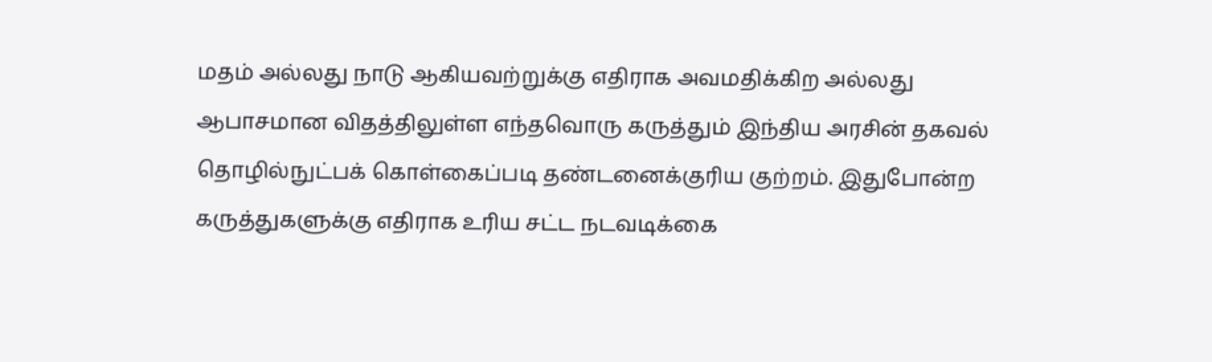மதம் அல்லது நாடு ஆகியவற்றுக்கு எதிராக அவமதிக்கிற அல்லது ஆபாசமான விதத்திலுள்ள எந்தவொரு கருத்தும் இந்திய அரசின் தகவல் தொழில்நுட்பக் கொள்கைப்படி தண்டனைக்குரிய குற்றம். இதுபோன்ற கருத்துகளுக்கு எதிராக உரிய சட்ட நடவடிக்கை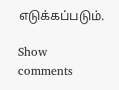எடுக்கப்படும்.

Show comments